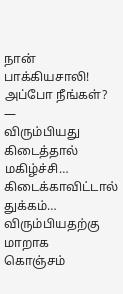நான் பாக்கியசாலி! அப்போ நீங்கள்?
—
விரும்பியது கிடைத்தால் மகிழ்ச்சி…
கிடைக்காவிட்டால் துக்கம்…
விரும்பியதற்கு மாறாக
கொஞ்சம்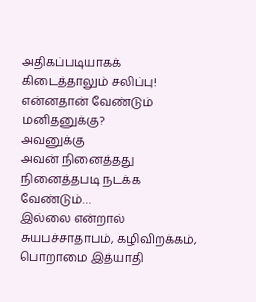அதிகப்படியாகக் கிடைத்தாலும் சலிப்பு!
என்னதான் வேண்டும் மனிதனுக்கு?
அவனுக்கு
அவன் நினைத்தது
நினைத்தபடி நடக்க வேண்டும்…
இல்லை என்றால்
சுயபச்சாதாபம், கழிவிறக்கம்,
பொறாமை இத்யாதி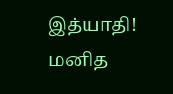இத்யாதி!
மனித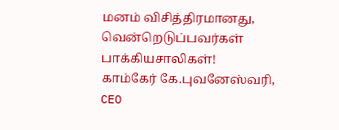மனம் விசித்திரமானது,
வென்றெடுப்பவர்கள் பாக்கியசாலிகள்!
காம்கேர் கே.புவனேஸ்வரி, CEO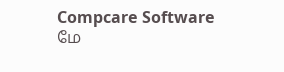Compcare Software
மே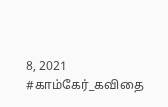8, 2021
#காம்கேர்_கவிதை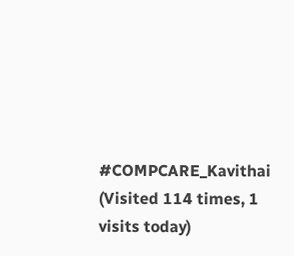#COMPCARE_Kavithai
(Visited 114 times, 1 visits today)